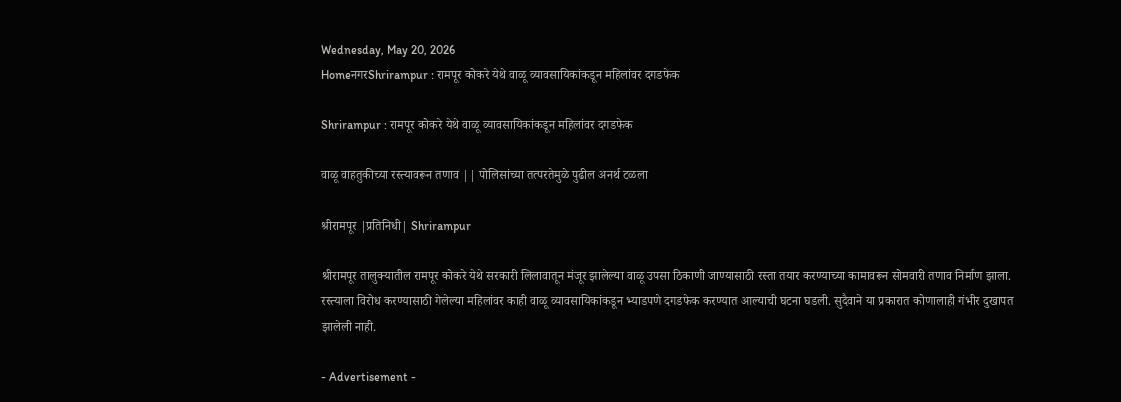Wednesday, May 20, 2026
HomeनगरShrirampur : रामपूर कोकरे येथे वाळू व्यावसायिकांकडून महिलांवर दगडफेक

Shrirampur : रामपूर कोकरे येथे वाळू व्यावसायिकांकडून महिलांवर दगडफेक

वाळू वाहतुकीच्या रस्त्यावरून तणाव || पोलिसांच्या तत्परतेमुळे पुढील अनर्थ टळला

श्रीरामपूर |प्रतिनिधी| Shrirampur

श्रीरामपूर तालुक्यातील रामपूर कोकरे येथे सरकारी लिलावातून मंजूर झालेल्या वाळू उपसा ठिकाणी जाण्यासाठी रस्ता तयार करण्याच्या कामावरून सोमवारी तणाव निर्माण झाला. रस्त्याला विरोध करण्यासाठी गेलेल्या महिलांवर काही वाळू व्यावसायिकांकडून भ्याडपणे दगडफेक करण्यात आल्याची घटना घडली. सुदैवाने या प्रकारात कोणालाही गंभीर दुखापत झालेली नाही.

- Advertisement -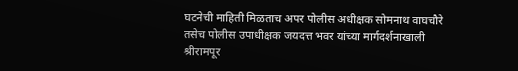घटनेची माहिती मिळताच अपर पोलीस अधीक्षक सोमनाथ वाघचौरे तसेच पोलीस उपाधीक्षक जयदत्त भवर यांच्या मार्गदर्शनाखाली श्रीरामपूर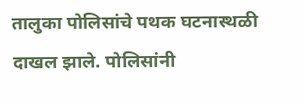तालुका पोलिसांचे पथक घटनास्थळी दाखल झाले. पोलिसांनी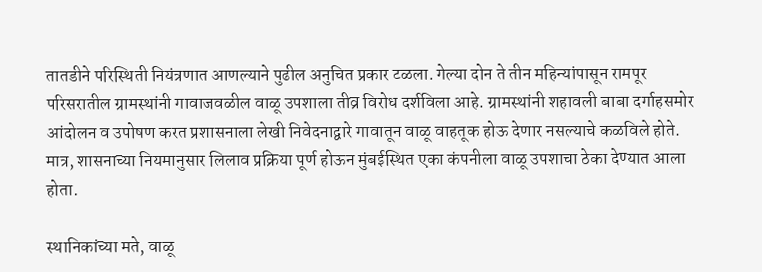तातडीने परिस्थिती नियंत्रणात आणल्याने पुढील अनुचित प्रकार टळला. गेल्या दोन ते तीन महिन्यांपासून रामपूर परिसरातील ग्रामस्थांनी गावाजवळील वाळू उपशाला तीव्र विरोध दर्शविला आहे. ग्रामस्थांनी शहावली बाबा दर्गाहसमोर आंदोलन व उपोषण करत प्रशासनाला लेखी निवेदनाद्वारे गावातून वाळू वाहतूक होऊ देणार नसल्याचे कळविले होते. मात्र, शासनाच्या नियमानुसार लिलाव प्रक्रिया पूर्ण होऊन मुंबईस्थित एका कंपनीला वाळू उपशाचा ठेका देण्यात आला होता.

स्थानिकांच्या मते, वाळू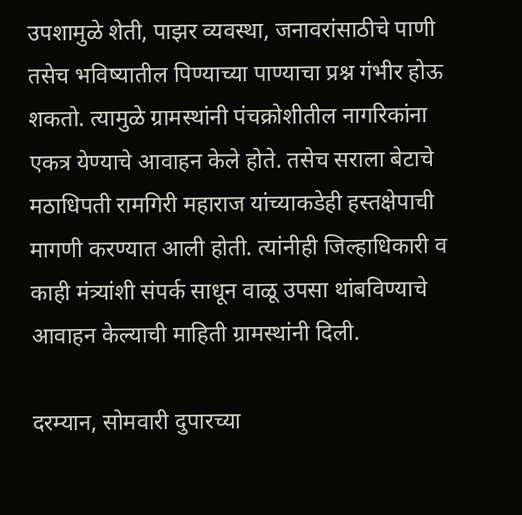उपशामुळे शेती, पाझर व्यवस्था, जनावरांसाठीचे पाणी तसेच भविष्यातील पिण्याच्या पाण्याचा प्रश्न गंभीर होऊ शकतो. त्यामुळे ग्रामस्थांनी पंचक्रोशीतील नागरिकांना एकत्र येण्याचे आवाहन केले होते. तसेच सराला बेटाचे मठाधिपती रामगिरी महाराज यांच्याकडेही हस्तक्षेपाची मागणी करण्यात आली होती. त्यांनीही जिल्हाधिकारी व काही मंत्र्यांशी संपर्क साधून वाळू उपसा थांबविण्याचे आवाहन केल्याची माहिती ग्रामस्थांनी दिली.

दरम्यान, सोमवारी दुपारच्या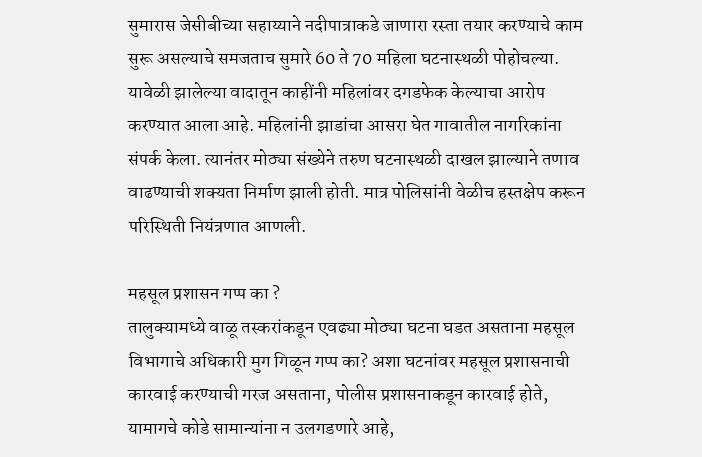सुमारास जेसीबीच्या सहाय्याने नदीपात्राकडे जाणारा रस्ता तयार करण्याचे काम सुरू असल्याचे समजताच सुमारे 60 ते 70 महिला घटनास्थळी पोहोचल्या. यावेळी झालेल्या वादातून काहींनी महिलांवर दगडफेक केल्याचा आरोप करण्यात आला आहे. महिलांनी झाडांचा आसरा घेत गावातील नागरिकांना संपर्क केला. त्यानंतर मोठ्या संख्येने तरुण घटनास्थळी दाखल झाल्याने तणाव वाढण्याची शक्यता निर्माण झाली होती. मात्र पोलिसांनी वेळीच हस्तक्षेप करून परिस्थिती नियंत्रणात आणली.

महसूल प्रशासन गप्प का ?
तालुक्यामध्ये वाळू तस्करांकडून एवढ्या मोठ्या घटना घडत असताना महसूल विभागाचे अधिकारी मुग गिळून गप्प का? अशा घटनांवर महसूल प्रशासनाची कारवाई करण्याची गरज असताना, पोलीस प्रशासनाकडून कारवाई होते, यामागचे कोडे सामान्यांना न उलगडणारे आहे,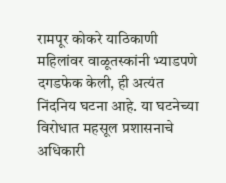रामपूर कोकरे याठिकाणी महिलांवर वाळूतस्कांनी भ्याडपणे दगडफेक केली, ही अत्यंत निंदनिय घटना आहे. या घटनेच्या विरोधात महसूल प्रशासनाचे अधिकारी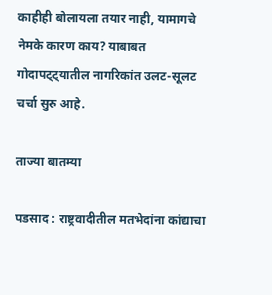काहीही बोलायला तयार नाही, यामागचे नेमके कारण काय? याबाबत गोदापट्ट्यातील नागरिकांत उलट-सूलट चर्चा सुरु आहे.

ताज्या बातम्या

पडसाद : राष्ट्रवादीतील मतभेदांना कांद्याचा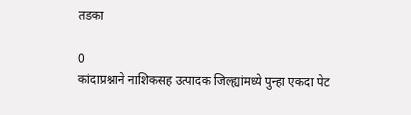तडका

0
कांदाप्रश्नाने नाशिकसह उत्पादक जिल्ह्यांमध्ये पुन्हा एकदा पेट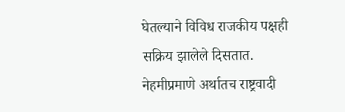घेतल्याने विविध राजकीय पक्षही सक्रिय झालेले दिसतात. नेहमीप्रमाणे अर्थातच राष्ट्रवादी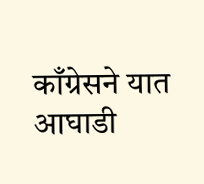काँग्रेसने यात आघाडी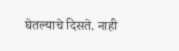घेतल्याचे दिसते. नाही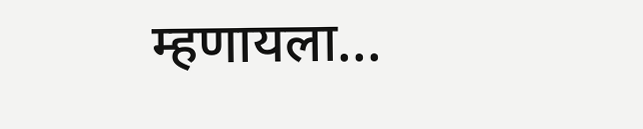म्हणायला...